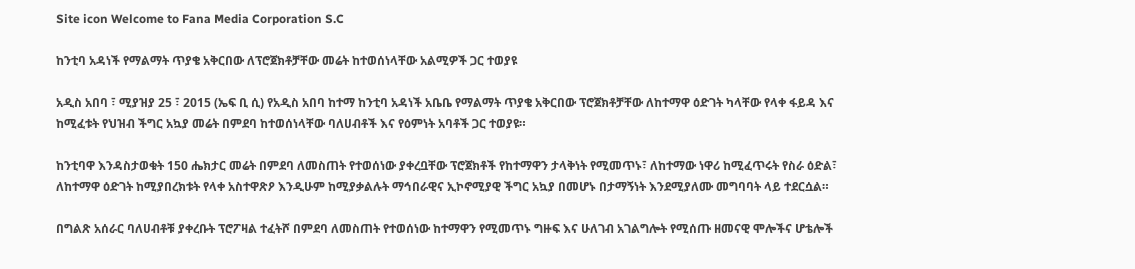Site icon Welcome to Fana Media Corporation S.C

ከንቲባ አዳነች የማልማት ጥያቄ አቅርበው ለፕሮጀክቶቻቸው መሬት ከተወሰነላቸው አልሚዎች ጋር ተወያዩ

አዲስ አበባ ፣ ሚያዝያ 25 ፣ 2015 (ኤፍ ቢ ሲ) የአዲስ አበባ ከተማ ከንቲባ አዳነች አቤቤ የማልማት ጥያቄ አቅርበው ፕሮጀክቶቻቸው ለከተማዋ ዕድገት ካላቸው የላቀ ፋይዳ እና ከሚፈቱት የህዝብ ችግር አኳያ መሬት በምደባ ከተወሰነላቸው ባለሀብቶች እና የዕምነት አባቶች ጋር ተወያዩ።

ከንቲባዋ እንዳስታወቁት 150 ሔክታር መሬት በምደባ ለመስጠት የተወሰነው ያቀረቧቸው ፕሮጀክቶች የከተማዋን ታላቅነት የሚመጥኑ፣ ለከተማው ነዋሪ ከሚፈጥሩት የስራ ዕድል፣ ለከተማዋ ዕድገት ከሚያበረክቱት የላቀ አስተዋጽዖ እንዲሁም ከሚያቃልሉት ማኅበራዊና ኢኮኖሚያዊ ችግር አኳያ በመሆኑ በታማኝነት እንደሚያለሙ መግባባት ላይ ተደርሷል።

በግልጽ አሰራር ባለሀብቶቹ ያቀረቡት ፕሮፖዛል ተፈትሾ በምደባ ለመስጠት የተወሰነው ከተማዋን የሚመጥኑ ግዙፍ እና ሁለገብ አገልግሎት የሚሰጡ ዘመናዊ ሞሎችና ሆቴሎች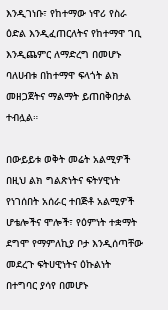እንዲገነቡ፣ የከተማው ነዋሪ የስራ ዕድል እንዲፈጠርለትና የከተማዋ ገቢ እንዲጨምር ለማድረግ በመሆኑ ባለሀብቱ በከተማዋ ፍላጎት ልክ መዘጋጀትና ማልማት ይጠበቅበታል ተብሏል።

በውይይቱ ወቅት መሬት አልሚዎች በዚህ ልክ ግልጽነትና ፍትሃዊነት የነገሰበት አሰራር ተበጅቶ አልሚዎች ሆቴሎችና ሞሎች፣ የዕምነት ተቋማት ደግሞ የማምለኪያ ቦታ እንዲሰጣቸው መደረጉ ፍትሀዊነትና ዕኩልነት በተግባር ያሳየ በመሆኑ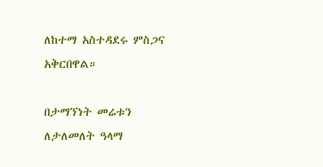ለከተማ አስተዳደሩ ምስጋና አቅርበዋል።

በታማኘነት መሬቱን ለታለመለት ዓላማ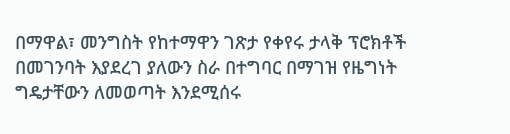በማዋል፣ መንግስት የከተማዋን ገጽታ የቀየሩ ታላቅ ፕሮክቶች በመገንባት እያደረገ ያለውን ስራ በተግባር በማገዝ የዜግነት ግዴታቸውን ለመወጣት እንደሚሰሩ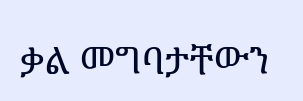ቃል መግባታቸውን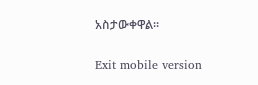አስታውቀዋል።

Exit mobile version